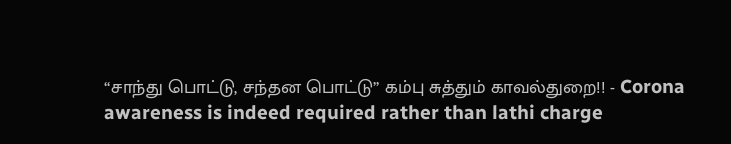“சாந்து பொட்டு, சந்தன பொட்டு” கம்பு சுத்தும் காவல்துறை!! - Corona awareness is indeed required rather than lathi charge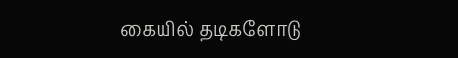கையில் தடிகளோடு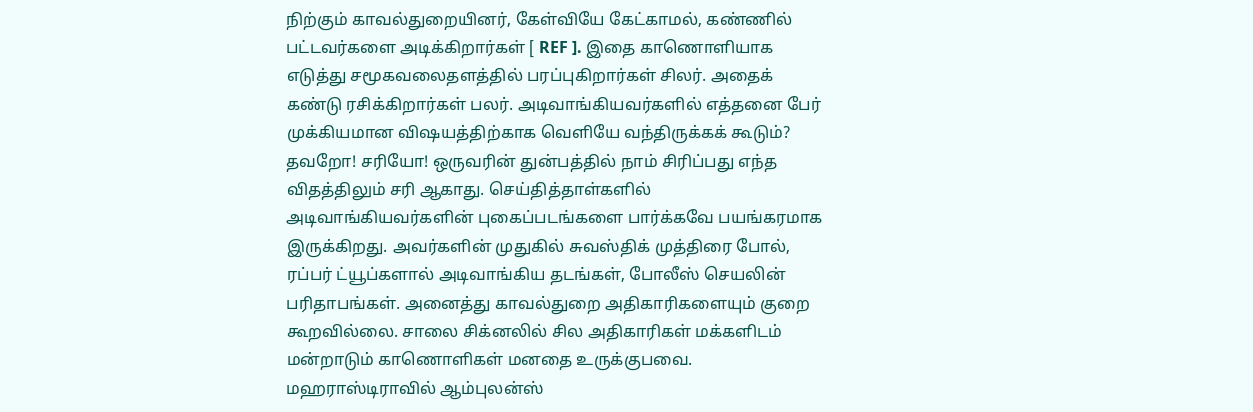நிற்கும் காவல்துறையினர், கேள்வியே கேட்காமல், கண்ணில் பட்டவர்களை அடிக்கிறார்கள் [ REF ]. இதை காணொளியாக எடுத்து சமூகவலைதளத்தில் பரப்புகிறார்கள் சிலர். அதைக் கண்டு ரசிக்கிறார்கள் பலர். அடிவாங்கியவர்களில் எத்தனை பேர் முக்கியமான விஷயத்திற்காக வெளியே வந்திருக்கக் கூடும்? தவறோ! சரியோ! ஒருவரின் துன்பத்தில் நாம் சிரிப்பது எந்த விதத்திலும் சரி ஆகாது. செய்தித்தாள்களில் அடிவாங்கியவர்களின் புகைப்படங்களை பார்க்கவே பயங்கரமாக இருக்கிறது. அவர்களின் முதுகில் சுவஸ்திக் முத்திரை போல், ரப்பர் ட்யூப்களால் அடிவாங்கிய தடங்கள், போலீஸ் செயலின் பரிதாபங்கள். அனைத்து காவல்துறை அதிகாரிகளையும் குறை கூறவில்லை. சாலை சிக்னலில் சில அதிகாரிகள் மக்களிடம் மன்றாடும் காணொளிகள் மனதை உருக்குபவை. மஹராஸ்டிராவில் ஆம்புலன்ஸ்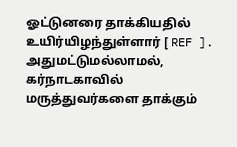ஓட்டுனரை தாக்கியதில் உயிர்யிழந்துள்ளார் [ REF ]. அதுமட்டுமல்லாமல், கர்நாடகாவில் மருத்துவர்களை தாக்கும்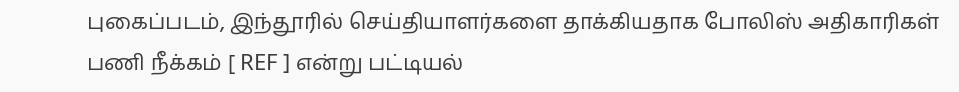புகைப்படம், இந்தூரில் செய்தியாளர்களை தாக்கியதாக போலிஸ் அதிகாரிகள் பணி நீக்கம் [ REF ] என்று பட்டியல்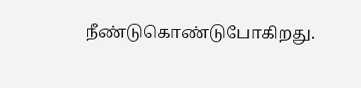நீண்டுகொண்டுபோகிறது.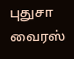புதுசா வைரஸ்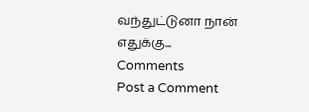வந்துட்டுனா நான் எதுக்கு...
Comments
Post a Comment